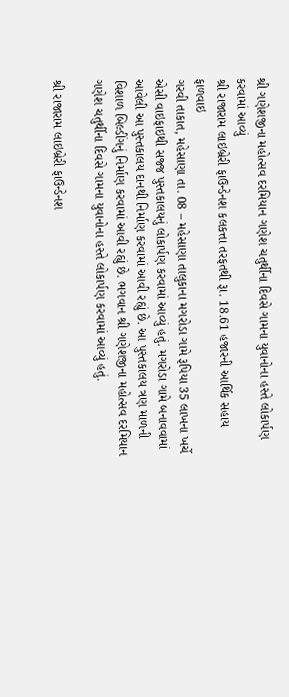શ્રી ગણેશજીના મહોત્સવ દરમિયાન ગણેશ ચતુર્થીના દિવસે ગામના યુવાનોના હસ્તે લોકાર્પણ કરવામાં આવ્યું
શ્રી રાજારામ લાઇબ્રેરી ફાઉન્ડેનશ કલકત્તા તરફતથી રૂા. 18.61 હજારની આર્થિક સહાય ફાળવાઇ
ગરવી તાકાત, મહેસાણા તા. 08 – મહેસાણા તાલુકાના મગરોડા ગામે રૂપિયા 35 લાખના ખર્ચે એસી વાઇફાઇથી સજ્જ પુસ્તકાલયનું લોકાર્પણ કરવામાં આવ્યું હતું. મગરોડા ગામે બનાવવામાં આવેલી આ પુસ્તકાલય દાનથી નિર્માણ કરવામાં આવી રહ્યું છે. આ પુસ્તકાલય ત્રણ માળની વિશાળ બિલ્ડીંગનું નિર્માણ કરવામાં આવી રહ્યું છે. ભગવાન શ્રી ગણેશજીના મહોત્સવ દરમિયાન ગણેશ ચતુર્થીના દિવસે ગામના યુવાનોના હસ્તે લોકાર્પણ કરવામાં આવ્યું હતું.

શ્રી રાજારામ લાઇબ્રેરી ફાઉન્ડેનશ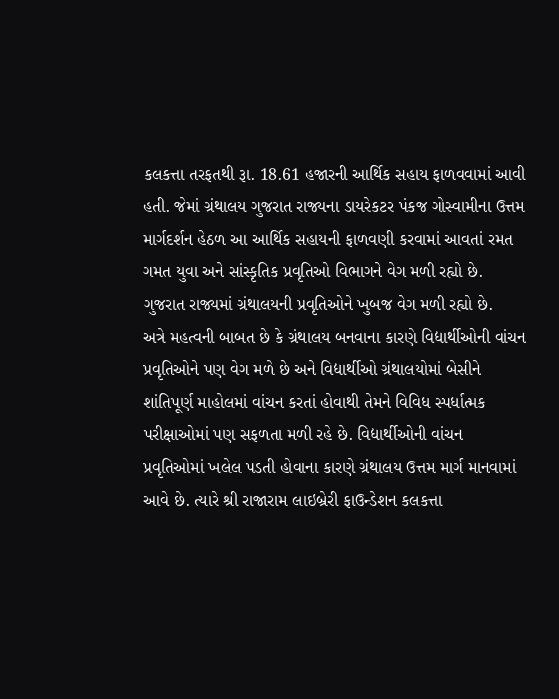કલકત્તા તરફતથી રૂા. 18.61 હજારની આર્થિક સહાય ફાળવવામાં આવી હતી. જેમાં ગ્રંથાલય ગુજરાત રાજ્યના ડાયરેકટર પંકજ ગોસ્વામીના ઉત્તમ માર્ગદર્શન હેઠળ આ આર્થિક સહાયની ફાળવણી કરવામાં આવતાં રમત ગમત યુવા અને સાંસ્કૃતિક પ્રવૃતિઓ વિભાગને વેગ મળી રહ્યો છે. ગુજરાત રાજ્યમાં ગ્રંથાલયની પ્રવૃતિઓને ખુબજ વેગ મળી રહ્યો છે.
અત્રે મહત્વની બાબત છે કે ગ્રંથાલય બનવાના કારણે વિદ્યાર્થીઓની વાંચન પ્રવૃતિઓને પણ વેગ મળે છે અને વિદ્યાર્થીઓ ગ્રંથાલયોમાં બેસીને શાંતિપૂર્ણ માહોલમાં વાંચન કરતાં હોવાથી તેમને વિવિધ સ્પર્ધાત્મક પરીક્ષાઓમાં પણ સફળતા મળી રહે છે. વિદ્યાર્થીઓની વાંચન પ્રવૃતિઓમાં ખલેલ પડતી હોવાના કારણે ગ્રંથાલય ઉત્તમ માર્ગ માનવામાં આવે છે. ત્યારે શ્રી રાજારામ લાઇબ્રેરી ફાઉન્ડેશન કલકત્તા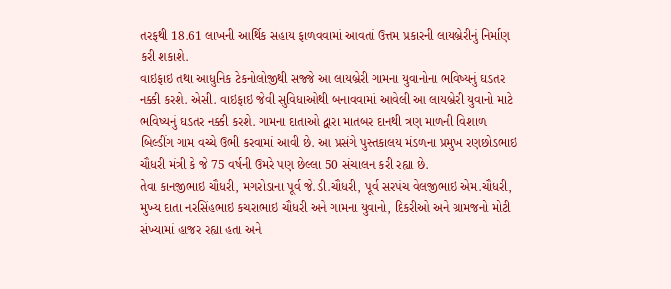તરફથી 18.61 લાખની આર્થિક સહાય ફાળવવામાં આવતાં ઉત્તમ પ્રકારની લાયબ્રેરીનું નિર્માણ કરી શકાશે.
વાઇફાઇ તથા આધુનિક ટેકનોલોજીથી સજ્જે આ લાયબ્રેરી ગામના યુવાનોના ભવિષ્યનું ઘડતર નક્કી કરશે. એસી. વાઇફાઇ જેવી સુવિધાઓથી બનાવવામાં આવેલી આ લાયબ્રેરી યુવાનો માટે ભવિષ્યનું ઘડતર નક્કી કરશે. ગામના દાતાઓ દ્વારા માતબર દાનથી ત્રણ માળની વિશાળ બિલ્ડીંગ ગામ વચ્ચે ઉભી કરવામાં આવી છે. આ પ્રસંગે પુસ્તકાલય મંડળના પ્રમુખ રણછોડભાઇ ચૌધરી મંત્રી કે જે 75 વર્ષની ઉમરે પણ છેલ્લા 50 સંચાલન કરી રહ્યા છે.
તેવા કાનજીભાઇ ચૌધરી, મગરોડાના પૂર્વ જે.ડી.ચૌધરી, પૂર્વ સરપંચ વેલજીભાઇ એમ.ચૌધરી, મુખ્ય દાતા નરસિંહભાઇ કચરાભાઇ ચૌધરી અને ગામના યુવાનો, દિકરીઓ અને ગ્રામજનો મોટી સંખ્યામાં હાજર રહ્યા હતા અને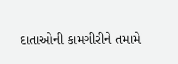દાતાઓની કામગીરીને તમામે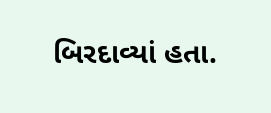બિરદાવ્યાં હતા.